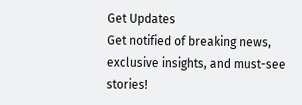Get Updates
Get notified of breaking news, exclusive insights, and must-see stories!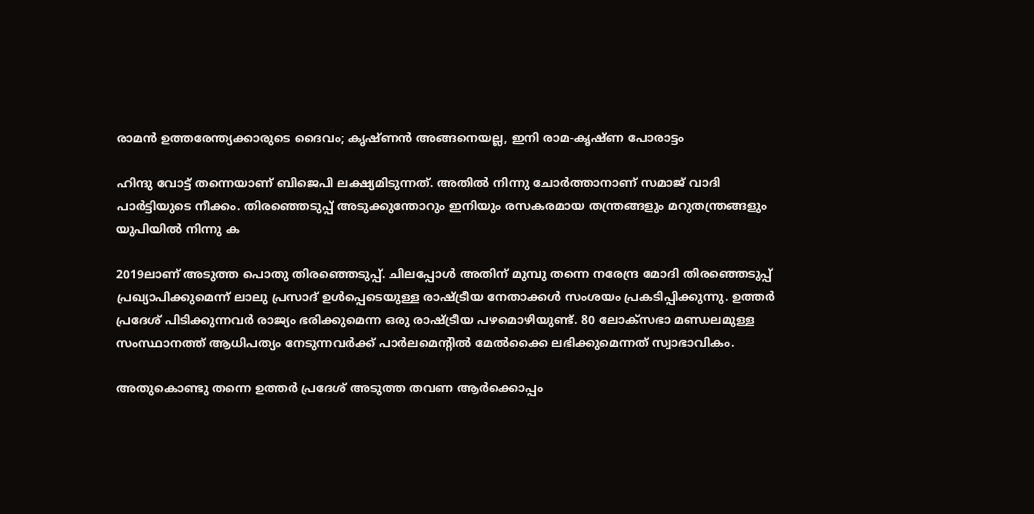രാമന്‍ ഉത്തരേന്ത്യക്കാരുടെ ദൈവം; കൃഷ്ണന്‍ അങ്ങനെയല്ല, ഇനി രാമ-കൃഷ്ണ പോരാട്ടം

ഹിന്ദു വോട്ട് തന്നെയാണ് ബിജെപി ലക്ഷ്യമിടുന്നത്. അതില്‍ നിന്നു ചോര്‍ത്താനാണ് സമാജ് വാദി പാര്‍ട്ടിയുടെ നീക്കം. തിരഞ്ഞെടുപ്പ് അടുക്കുന്തോറും ഇനിയും രസകരമായ തന്ത്രങ്ങളും മറുതന്ത്രങ്ങളും യുപിയില്‍ നിന്നു ക

2019ലാണ് അടുത്ത പൊതു തിരഞ്ഞെടുപ്പ്. ചിലപ്പോള്‍ അതിന് മുമ്പു തന്നെ നരേന്ദ്ര മോദി തിരഞ്ഞെടുപ്പ് പ്രഖ്യാപിക്കുമെന്ന് ലാലു പ്രസാദ് ഉള്‍പ്പെടെയുള്ള രാഷ്ട്രീയ നേതാക്കള്‍ സംശയം പ്രകടിപ്പിക്കുന്നു. ഉത്തര്‍ പ്രദേശ് പിടിക്കുന്നവര്‍ രാജ്യം ഭരിക്കുമെന്ന ഒരു രാഷ്ട്രീയ പഴമൊഴിയുണ്ട്. 80 ലോക്‌സഭാ മണ്ഡലമുള്ള സംസ്ഥാനത്ത് ആധിപത്യം നേടുന്നവര്‍ക്ക് പാര്‍ലമെന്റില്‍ മേല്‍ക്കൈ ലഭിക്കുമെന്നത് സ്വാഭാവികം.

അതുകൊണ്ടു തന്നെ ഉത്തര്‍ പ്രദേശ് അടുത്ത തവണ ആര്‍ക്കൊപ്പം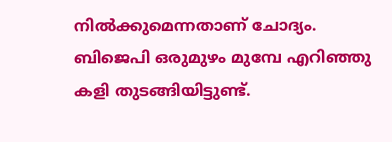നില്‍ക്കുമെന്നതാണ് ചോദ്യം. ബിജെപി ഒരുമുഴം മുമ്പേ എറിഞ്ഞു കളി തുടങ്ങിയിട്ടുണ്ട്.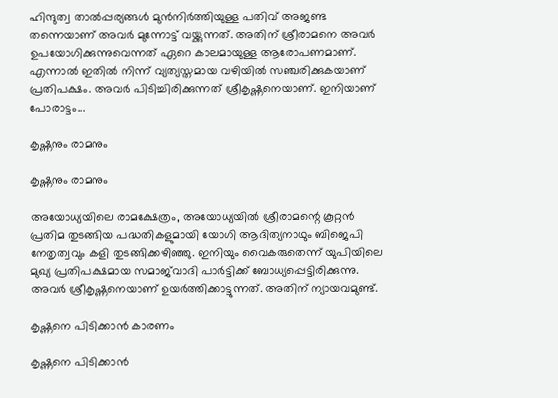ഹിന്ദുത്വ താല്‍പ്പര്യങ്ങള്‍ മുന്‍നിര്‍ത്തിയുള്ള പതിവ് അജണ്ട തന്നെയാണ് അവര്‍ മുന്നോട്ട് വയ്ക്കുന്നത്. അതിന് ശ്രീരാമനെ അവര്‍ ഉപയോഗിക്കുന്നുവെന്നത് ഏറെ കാലമായുള്ള ആരോപണമാണ്. എന്നാല്‍ ഇതില്‍ നിന്ന് വ്യത്യസ്തമായ വഴിയില്‍ സഞ്ചരിക്കുകയാണ് പ്രതിപക്ഷം. അവര്‍ പിടിച്ചിരിക്കുന്നത് ശ്രീകൃഷ്ണനെയാണ്. ഇനിയാണ് പോരാട്ടം...

കൃഷ്ണനും രാമനും

കൃഷ്ണനും രാമനും

അയോധ്യയിലെ രാമക്ഷേത്രം, അയോധ്യയില്‍ ശ്രീരാമന്റെ കൂറ്റന്‍ പ്രതിമ തുടങ്ങിയ പദ്ധതികളുമായി യോഗി ആദിത്യനാഥും ബിജെപി നേതൃത്വവും കളി തുടങ്ങിക്കഴിഞ്ഞു. ഇനിയും വൈകരുതെന്ന് യുപിയിലെ മുഖ്യ പ്രതിപക്ഷമായ സമാജ്‌വാദി പാര്‍ട്ടിക്ക് ബോധ്യപ്പെട്ടിരിക്കുന്നു. അവര്‍ ശ്രീകൃഷ്ണനെയാണ് ഉയര്‍ത്തിക്കാട്ടുന്നത്. അതിന് ന്യായവമുണ്ട്.

കൃഷ്ണനെ പിടിക്കാന്‍ കാരണം

കൃഷ്ണനെ പിടിക്കാന്‍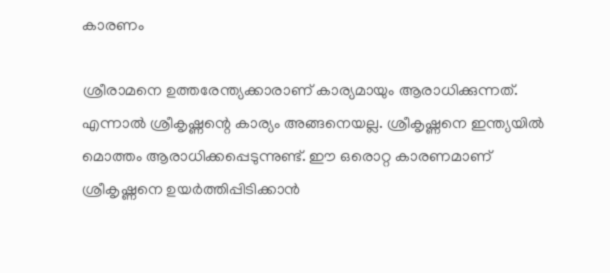കാരണം

ശ്രീരാമനെ ഉത്തരേന്ത്യക്കാരാണ് കാര്യമായും ആരാധിക്കുന്നത്. എന്നാല്‍ ശ്രീകൃഷ്ണന്റെ കാര്യം അങ്ങനെയല്ല. ശ്രീകൃഷ്ണനെ ഇന്ത്യയില്‍ മൊത്തം ആരാധിക്കപ്പെടുന്നുണ്ട്. ഈ ഒരൊറ്റ കാരണമാണ് ശ്രീകൃഷ്ണനെ ഉയര്‍ത്തിപ്പിടിക്കാന്‍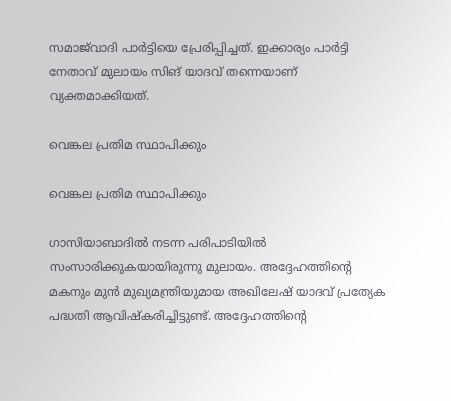സമാജ്‌വാദി പാര്‍ട്ടിയെ പ്രേരിപ്പിച്ചത്. ഇക്കാര്യം പാര്‍ട്ടി നേതാവ് മുലായം സിങ് യാദവ് തന്നെയാണ് വ്യക്തമാക്കിയത്.

വെങ്കല പ്രതിമ സ്ഥാപിക്കും

വെങ്കല പ്രതിമ സ്ഥാപിക്കും

ഗാസിയാബാദില്‍ നടന്ന പരിപാടിയില്‍ സംസാരിക്കുകയായിരുന്നു മുലായം. അദ്ദേഹത്തിന്റെ മകനും മുന്‍ മുഖ്യമന്ത്രിയുമായ അഖിലേഷ് യാദവ് പ്രത്യേക പദ്ധതി ആവിഷ്‌കരിച്ചിട്ടുണ്ട്. അദ്ദേഹത്തിന്റെ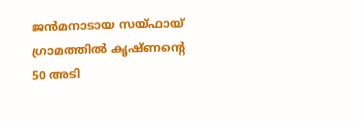ജന്‍മനാടായ സയ്ഫായ് ഗ്രാമത്തില്‍ കൃഷ്ണന്റെ 50 അടി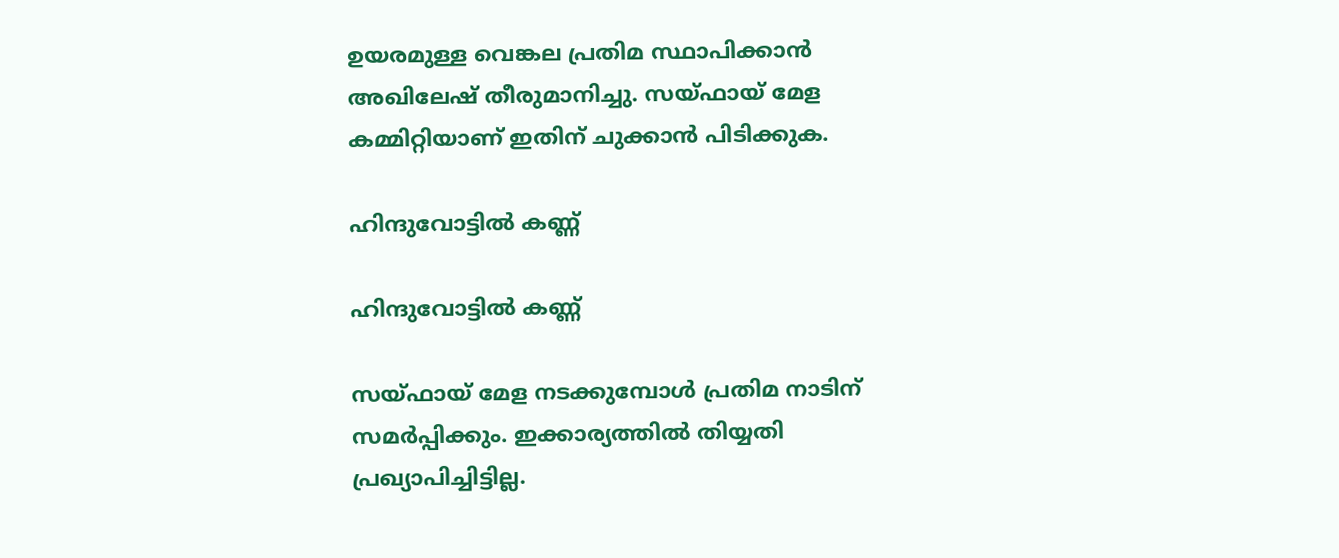ഉയരമുള്ള വെങ്കല പ്രതിമ സ്ഥാപിക്കാന്‍ അഖിലേഷ് തീരുമാനിച്ചു. സയ്ഫായ് മേള കമ്മിറ്റിയാണ് ഇതിന് ചുക്കാന്‍ പിടിക്കുക.

ഹിന്ദുവോട്ടില്‍ കണ്ണ്

ഹിന്ദുവോട്ടില്‍ കണ്ണ്

സയ്ഫായ് മേള നടക്കുമ്പോള്‍ പ്രതിമ നാടിന് സമര്‍പ്പിക്കും. ഇക്കാര്യത്തില്‍ തിയ്യതി പ്രഖ്യാപിച്ചിട്ടില്ല.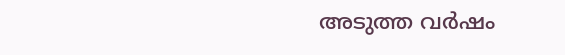അടുത്ത വര്‍ഷം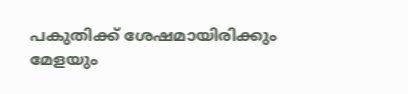പകുതിക്ക് ശേഷമായിരിക്കും മേളയും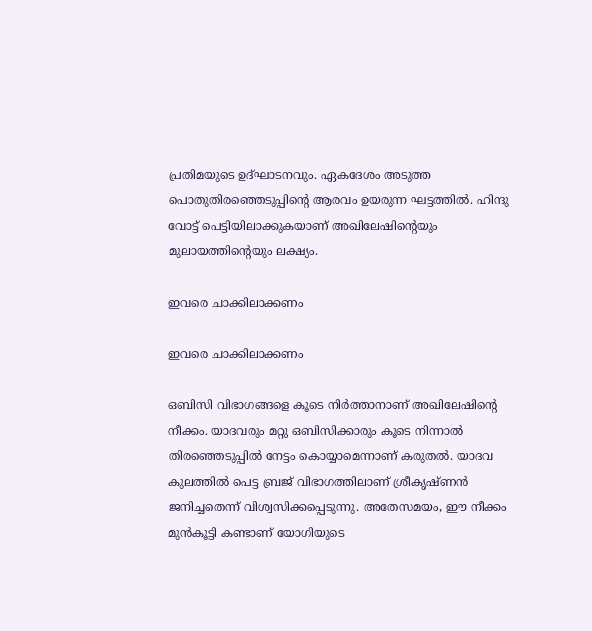പ്രതിമയുടെ ഉദ്ഘാടനവും. ഏകദേശം അടുത്ത പൊതുതിരഞ്ഞെടുപ്പിന്റെ ആരവം ഉയരുന്ന ഘട്ടത്തില്‍. ഹിന്ദു വോട്ട് പെട്ടിയിലാക്കുകയാണ് അഖിലേഷിന്റെയും മുലായത്തിന്റെയും ലക്ഷ്യം.

ഇവരെ ചാക്കിലാക്കണം

ഇവരെ ചാക്കിലാക്കണം

ഒബിസി വിഭാഗങ്ങളെ കൂടെ നിര്‍ത്താനാണ് അഖിലേഷിന്റെ നീക്കം. യാദവരും മറ്റു ഒബിസിക്കാരും കൂടെ നിന്നാല്‍ തിരഞ്ഞെടുപ്പില്‍ നേട്ടം കൊയ്യാമെന്നാണ് കരുതല്‍. യാദവ കുലത്തില്‍ പെട്ട ബ്രജ് വിഭാഗത്തിലാണ് ശ്രീകൃഷ്ണന്‍ ജനിച്ചതെന്ന് വിശ്വസിക്കപ്പെടുന്നു. അതേസമയം, ഈ നീക്കം മുന്‍കൂട്ടി കണ്ടാണ് യോഗിയുടെ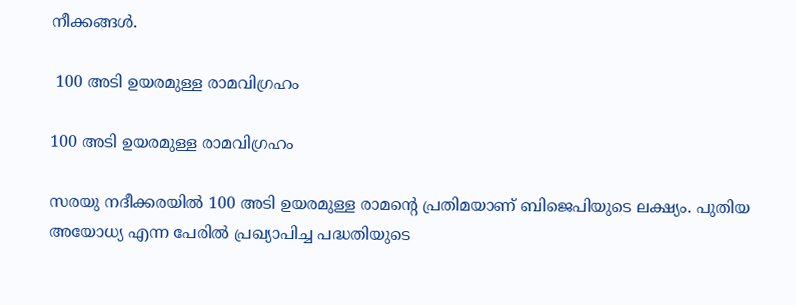നീക്കങ്ങള്‍.

 100 അടി ഉയരമുള്ള രാമവിഗ്രഹം

100 അടി ഉയരമുള്ള രാമവിഗ്രഹം

സരയു നദീക്കരയില്‍ 100 അടി ഉയരമുള്ള രാമന്റെ പ്രതിമയാണ് ബിജെപിയുടെ ലക്ഷ്യം. പുതിയ അയോധ്യ എന്ന പേരില്‍ പ്രഖ്യാപിച്ച പദ്ധതിയുടെ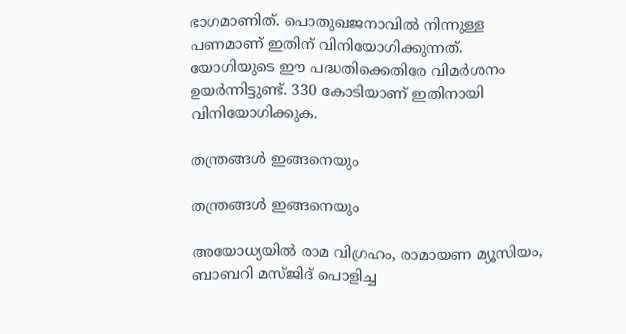ഭാഗമാണിത്. പൊതുഖജനാവില്‍ നിന്നുള്ള പണമാണ് ഇതിന് വിനിയോഗിക്കുന്നത്. യോഗിയുടെ ഈ പദ്ധതിക്കെതിരേ വിമര്‍ശനം ഉയര്‍ന്നിട്ടുണ്ട്. 330 കോടിയാണ് ഇതിനായി വിനിയോഗിക്കുക.

തന്ത്രങ്ങള്‍ ഇങ്ങനെയും

തന്ത്രങ്ങള്‍ ഇങ്ങനെയും

അയോധ്യയില്‍ രാമ വിഗ്രഹം, രാമായണ മ്യൂസിയം, ബാബറി മസ്ജിദ് പൊളിച്ച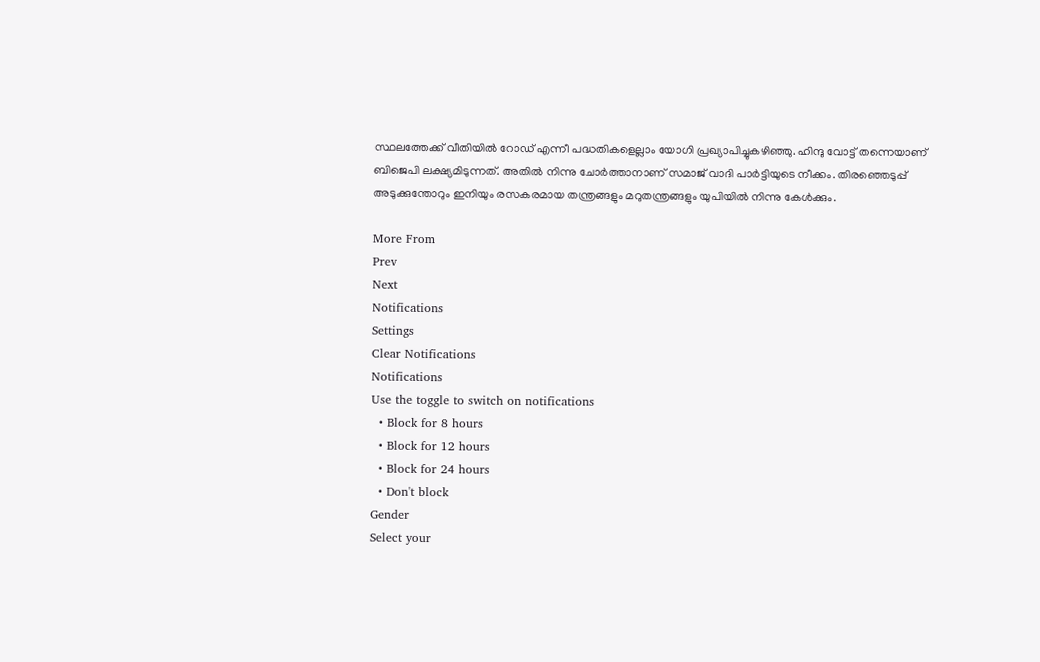സ്ഥലത്തേക്ക് വീതിയില്‍ റോഡ് എന്നീ പദ്ധതികളെല്ലാം യോഗി പ്രഖ്യാപിച്ചുകഴിഞ്ഞു. ഹിന്ദു വോട്ട് തന്നെയാണ് ബിജെപി ലക്ഷ്യമിടുന്നത്. അതില്‍ നിന്നു ചോര്‍ത്താനാണ് സമാജ് വാദി പാര്‍ട്ടിയുടെ നീക്കം. തിരഞ്ഞെടുപ്പ് അടുക്കുന്തോറും ഇനിയും രസകരമായ തന്ത്രങ്ങളും മറുതന്ത്രങ്ങളും യുപിയില്‍ നിന്നു കേള്‍ക്കും.

More From
Prev
Next
Notifications
Settings
Clear Notifications
Notifications
Use the toggle to switch on notifications
  • Block for 8 hours
  • Block for 12 hours
  • Block for 24 hours
  • Don't block
Gender
Select your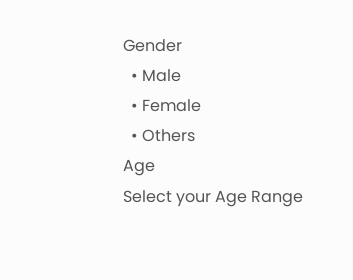Gender
  • Male
  • Female
  • Others
Age
Select your Age Range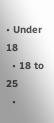• Under 18
  • 18 to 25
  •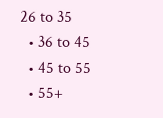26 to 35
  • 36 to 45
  • 45 to 55
  • 55+